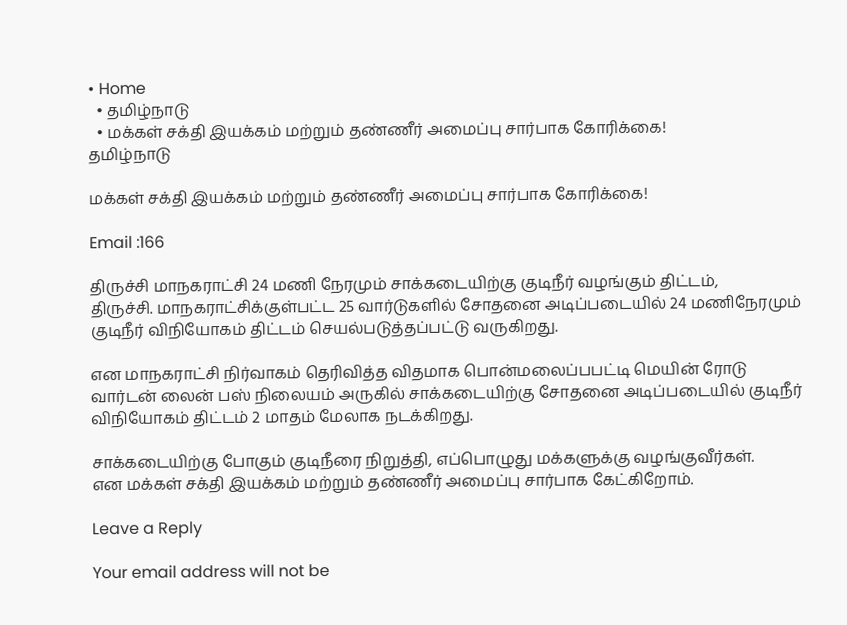• Home
  • தமிழ்நாடு
  • மக்கள் சக்தி இயக்கம் மற்றும் தண்ணீர் அமைப்பு சார்பாக கோரிக்கை!
தமிழ்நாடு

மக்கள் சக்தி இயக்கம் மற்றும் தண்ணீர் அமைப்பு சார்பாக கோரிக்கை!

Email :166

திருச்சி மாநகராட்சி 24 மணி நேரமும் சாக்கடையிற்கு குடிநீர் வழங்கும் திட்டம்,
திருச்சி. மாநகராட்சிக்குள்பட்ட 25 வார்டுகளில் சோதனை அடிப்படையில் 24 மணிநேரமும் குடிநீர் விநியோகம் திட்டம் செயல்படுத்தப்பட்டு வருகிறது.

என மாநகராட்சி நிர்வாகம் தெரிவித்த விதமாக பொன்மலைப்பபட்டி மெயின் ரோடு  வார்டன் லைன் பஸ் நிலையம் அருகில் சாக்கடையிற்கு சோதனை அடிப்படையில் குடிநீர் விநியோகம் திட்டம் 2 மாதம் மேலாக நடக்கிறது.

சாக்கடையிற்கு போகும் குடிநீரை நிறுத்தி, எப்பொழுது மக்களுக்கு வழங்குவீர்கள்.
என மக்கள் சக்தி இயக்கம் மற்றும் தண்ணீர் அமைப்பு சார்பாக கேட்கிறோம்.

Leave a Reply

Your email address will not be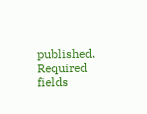published. Required fields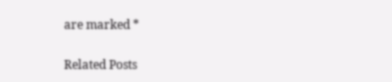are marked *

Related Posts